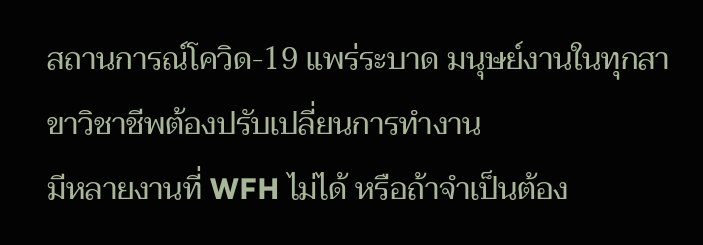สถานการณ์โควิด-19 แพร่ระบาด มนุษย์งานในทุกสาขาวิชาชีพต้องปรับเปลี่ยนการทำงาน
มีหลายงานที่ WFH ไม่ได้ หรือถ้าจำเป็นต้อง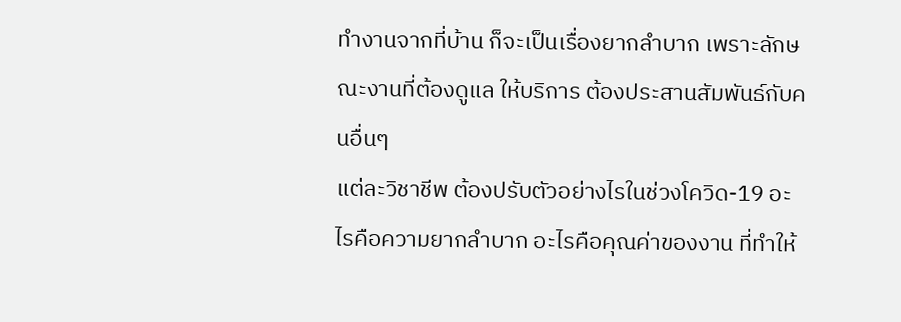ทำงานจากที่บ้าน ก็จะเป็นเรื่องยากลำบาก เพราะลักษณะงานที่ต้องดูแล ให้บริการ ต้องประสานสัมพันธ์กับคนอื่นๆ
แต่ละวิชาชีพ ต้องปรับตัวอย่างไรในช่วงโควิด-19 อะไรคือความยากลำบาก อะไรคือคุณค่าของงาน ที่ทำให้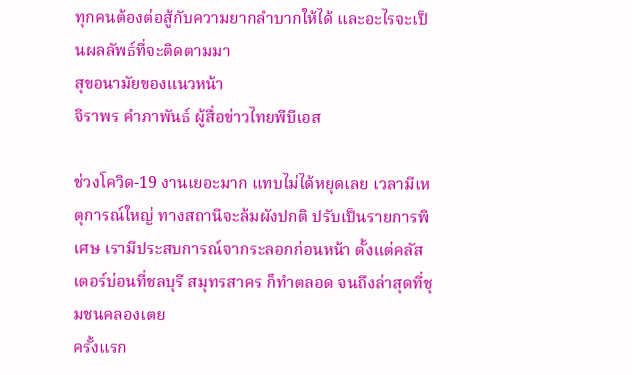ทุกคนต้องต่อสู้กับความยากลำบากให้ได้ และอะไรจะเป็นผลลัพธ์ที่จะติดตามมา
สุขอนามัยของแนวหน้า
จิราพร คำภาพันธ์ ผู้สื่อข่าวไทยพีบีเอส

ช่วงโควิด-19 งานเยอะมาก แทบไม่ได้หยุดเลย เวลามีเหตุการณ์ใหญ่ ทางสถานีจะล้มผังปกติ ปรับเป็นรายการพิเศษ เรามีประสบการณ์จากระลอกก่อนหน้า ตั้งแต่คลัสเตอร์บ่อนที่ชลบุรี สมุทรสาคร ก็ทำตลอด จนถึงล่าสุดที่ชุมชนคลองเตย
ครั้งแรก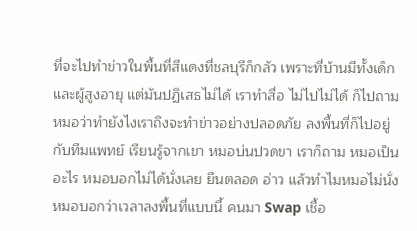ที่จะไปทำข่าวในพื้นที่สีแดงที่ชลบุรีก็กลัว เพราะที่บ้านมีทั้งเด็กและผู้สูงอายุ แต่มันปฏิเสธไม่ได้ เราทำสื่อ ไม่ไปไม่ได้ ก็ไปถามหมอว่าทำยังไงเราถึงจะทำข่าวอย่างปลอดภัย ลงพื้นที่ก็ไปอยู่กับทีมแพทย์ เรียนรู้จากเขา หมอบ่นปวดขา เราก็ถาม หมอเป็นอะไร หมอบอกไม่ได้นั่งเลย ยืนตลอด อ่าว แล้วทำไมหมอไม่นั่ง หมอบอกว่าเวลาลงพื้นที่แบบนี้ คนมา Swap เชื้อ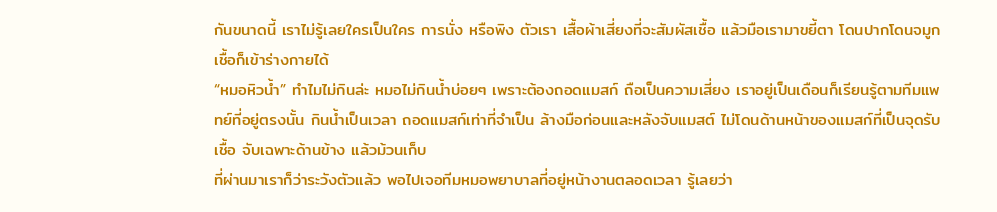กันขนาดนี้ เราไม่รู้เลยใครเป็นใคร การนั่ง หรือพิง ตัวเรา เสื้อผ้าเสี่ยงที่จะสัมผัสเชื้อ แล้วมือเรามาขยี้ตา โดนปากโดนจมูก เชื้อก็เข้าร่างกายได้
“หมอหิวน้ำ” ทำไมไม่กินล่ะ หมอไม่กินน้ำบ่อยๆ เพราะต้องถอดแมสก์ ถือเป็นความเสี่ยง เราอยู่เป็นเดือนก็เรียนรู้ตามทีมแพทย์ที่อยู่ตรงนั้น กินน้ำเป็นเวลา ถอดแมสก์เท่าที่จำเป็น ล้างมือก่อนและหลังจับแมสต์ ไม่โดนด้านหน้าของแมสก์ที่เป็นจุดรับเชื้อ จับเฉพาะด้านข้าง แล้วม้วนเก็บ
ที่ผ่านมาเราก็ว่าระวังตัวแล้ว พอไปเจอทีมหมอพยาบาลที่อยู่หน้างานตลอดเวลา รู้เลยว่า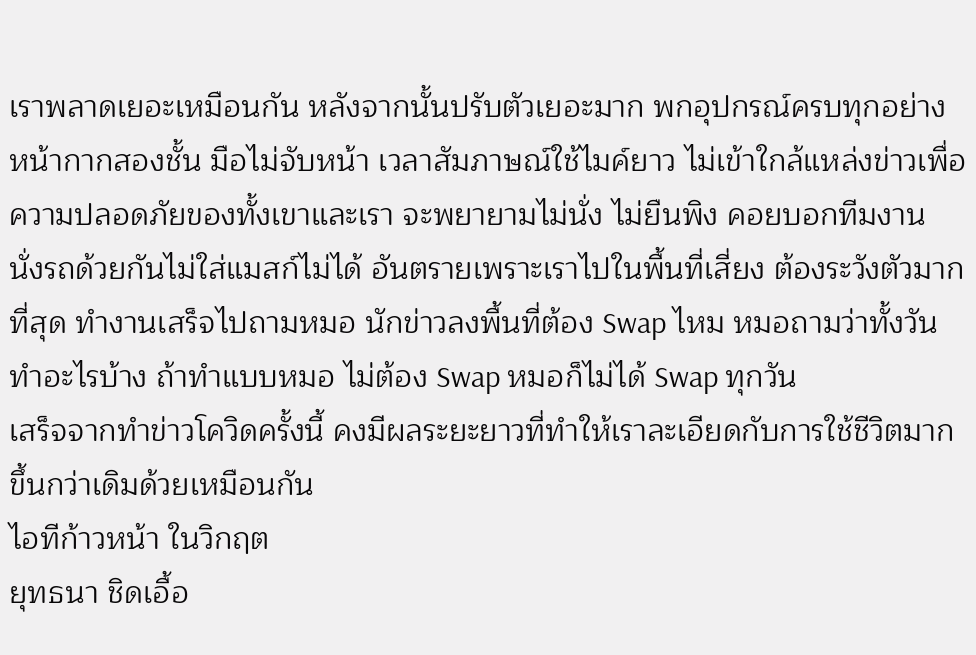เราพลาดเยอะเหมือนกัน หลังจากนั้นปรับตัวเยอะมาก พกอุปกรณ์ครบทุกอย่าง หน้ากากสองชั้น มือไม่จับหน้า เวลาสัมภาษณ์ใช้ไมค์ยาว ไม่เข้าใกล้แหล่งข่าวเพื่อความปลอดภัยของทั้งเขาและเรา จะพยายามไม่นั่ง ไม่ยืนพิง คอยบอกทีมงาน นั่งรถด้วยกันไม่ใส่แมสก์ไม่ได้ อันตรายเพราะเราไปในพื้นที่เสี่ยง ต้องระวังตัวมากที่สุด ทำงานเสร็จไปถามหมอ นักข่าวลงพื้นที่ต้อง Swap ไหม หมอถามว่าทั้งวันทำอะไรบ้าง ถ้าทำแบบหมอ ไม่ต้อง Swap หมอก็ไม่ได้ Swap ทุกวัน
เสร็จจากทำข่าวโควิดครั้งนี้ คงมีผลระยะยาวที่ทำให้เราละเอียดกับการใช้ชีวิตมากขึ้นกว่าเดิมด้วยเหมือนกัน
ไอทีก้าวหน้า ในวิกฤต
ยุทธนา ชิดเอื้อ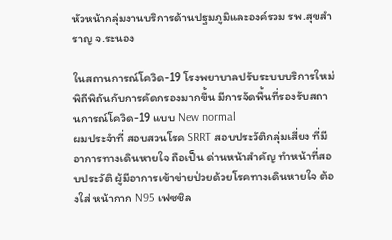หัวหน้ากลุ่มงานบริการด้านปฐมภูมิและองค์รวม รพ.สุขสำราญ จ.ระนอง

ในสถานการณ์โควิด-19 โรงพยาบาลปรับระบบบริการใหม่ พิถีพิถันกับการคัดกรองมากขึ้น มีการจัดพื้นที่รองรับสถานการณ์โควิด-19 แบบ New normal
ผมประจำที่ สอบสวนโรค SRRT สอบประวัติกลุ่มเสี่ยง ที่มีอาการทางเดินหายใจ ถือเป็น ด่านหน้าสำคัญ ทำหน้าที่สอบประวัติ ผู้มีอาการเข้าข่ายป่วยด้วยโรคทางเดินหายใจ ต้องใส่ หน้ากาก N95 เฟซชิล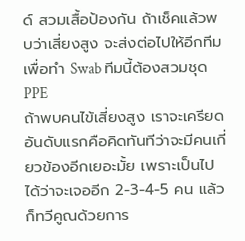ด์ สวมเสื้อป้องกัน ถ้าเช็คแล้วพบว่าเสี่ยงสูง จะส่งต่อไปให้อีกทีมเพื่อทำ Swab ทีมนี้ต้องสวมชุด PPE
ถ้าพบคนไข้เสี่ยงสูง เราจะเครียด อันดับแรกคือคิดทันทีว่าจะมีคนเกี่ยวข้องอีกเยอะมั้ย เพราะเป็นไปได้ว่าจะเจออีก 2-3-4-5 คน แล้วก็ทวีคูณด้วยการ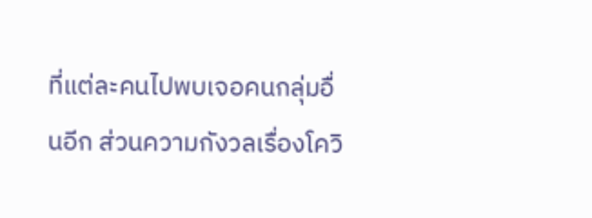ที่แต่ละคนไปพบเจอคนกลุ่มอื่นอีก ส่วนความกังวลเรื่องโควิ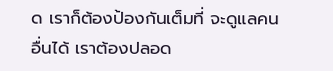ด เราก็ต้องป้องกันเต็มที่ จะดูแลคนอื่นได้ เราต้องปลอด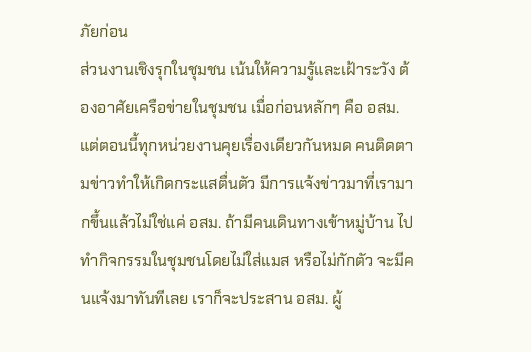ภัยก่อน
ส่วนงานเชิงรุกในชุมชน เน้นให้ความรู้และเฝ้าระวัง ต้องอาศัยเครือข่ายในชุมชน เมื่อก่อนหลักๆ คือ อสม. แต่ตอนนี้ทุกหน่วยงานคุยเรื่องเดียวกันหมด คนติดตามข่าวทำให้เกิดกระแสตื่นตัว มีการแจ้งข่าวมาที่เรามากขึ้นแล้วไม่ใช่แค่ อสม. ถ้ามีคนเดินทางเข้าหมู่บ้าน ไปทำกิจกรรมในชุมชนโดยไม่ใส่แมส หรือไม่กักตัว จะมีคนแจ้งมาทันทีเลย เราก็จะประสาน อสม. ผู้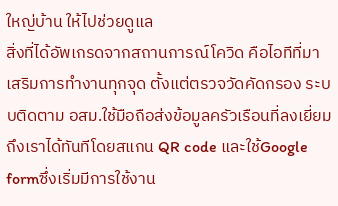ใหญ่บ้าน ให้ไปช่วยดูแล
สิ่งที่ได้อัพเกรดจากสถานการณ์โควิด คือไอทีที่มาเสริมการทำงานทุกจุด ตั้งแต่ตรวจวัดคัดกรอง ระบบติดตาม อสม.ใช้มือถือส่งข้อมูลครัวเรือนที่ลงเยี่ยมถึงเราได้ทันทีโดยสแกน QR code และใช้Google formซึ่งเริ่มมีการใช้งาน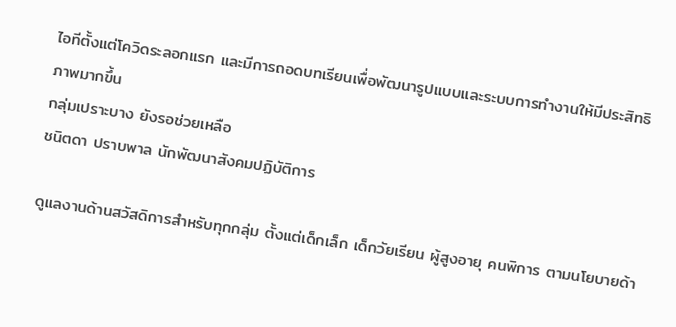ไอทีตั้งแต่โควิดระลอกแรก และมีการถอดบทเรียนเพื่อพัฒนารูปแบบและระบบการทำงานให้มีประสิทธิภาพมากขึ้น
กลุ่มเปราะบาง ยังรอช่วยเหลือ
ชนิตดา ปราบพาล นักพัฒนาสังคมปฏิบัติการ

ดูแลงานด้านสวัสดิการสำหรับทุกกลุ่ม ตั้งแต่เด็กเล็ก เด็กวัยเรียน ผู้สูงอายุ คนพิการ ตามนโยบายด้า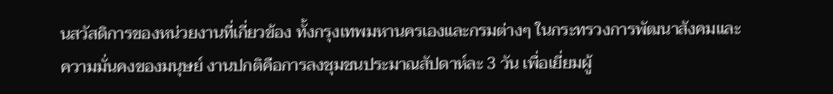นสวัสดิการของหน่วยงานที่เกี่ยวข้อง ทั้งกรุงเทพมหานครเองและกรมต่างๆ ในกระทรวงการพัฒนาสังคมและความมั่นคงของมนุษย์ งานปกติคือการลงชุมชนประมาณสัปดาห์ละ 3 วัน เพื่อเยี่ยมผู้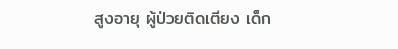สูงอายุ ผู้ป่วยติดเตียง เด็ก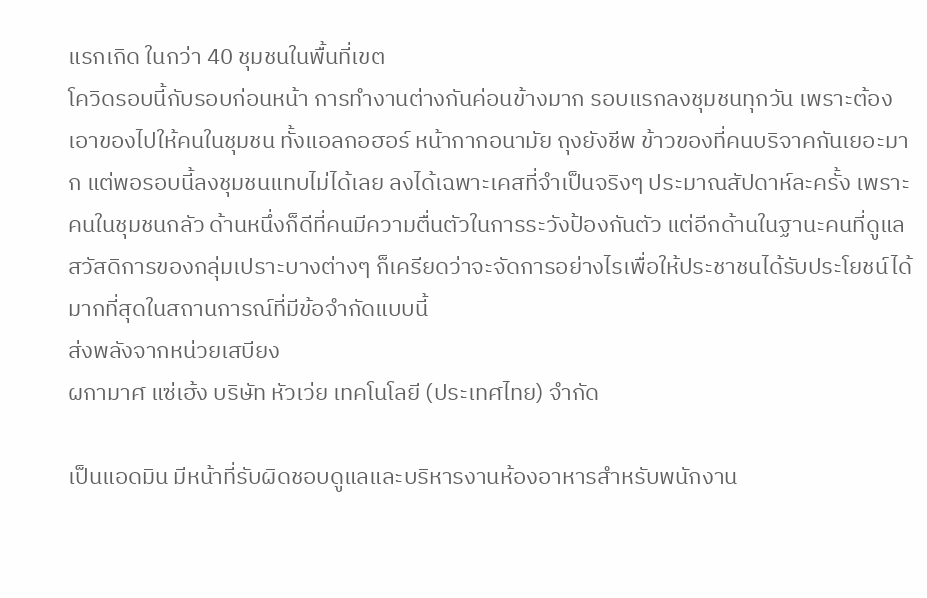แรกเกิด ในกว่า 40 ชุมชนในพื้นที่เขต
โควิดรอบนี้กับรอบก่อนหน้า การทำงานต่างกันค่อนข้างมาก รอบแรกลงชุมชนทุกวัน เพราะต้องเอาของไปให้คนในชุมชน ทั้งแอลกอฮอร์ หน้ากากอนามัย ถุงยังชีพ ข้าวของที่คนบริจาคกันเยอะมาก แต่พอรอบนี้ลงชุมชนแทบไม่ได้เลย ลงได้เฉพาะเคสที่จำเป็นจริงๆ ประมาณสัปดาห์ละครั้ง เพราะคนในชุมชนกลัว ด้านหนึ่งก็ดีที่คนมีความตื่นตัวในการระวังป้องกันตัว แต่อีกด้านในฐานะคนที่ดูแลสวัสดิการของกลุ่มเปราะบางต่างๆ ก็เครียดว่าจะจัดการอย่างไรเพื่อให้ประชาชนได้รับประโยชน์ได้มากที่สุดในสถานการณ์ที่มีข้อจำกัดแบบนี้
ส่งพลังจากหน่วยเสบียง
ผกามาศ แซ่เฮ้ง บริษัท หัวเว่ย เทคโนโลยี (ประเทศไทย) จำกัด

เป็นแอดมิน มีหน้าที่รับผิดชอบดูแลและบริหารงานห้องอาหารสำหรับพนักงาน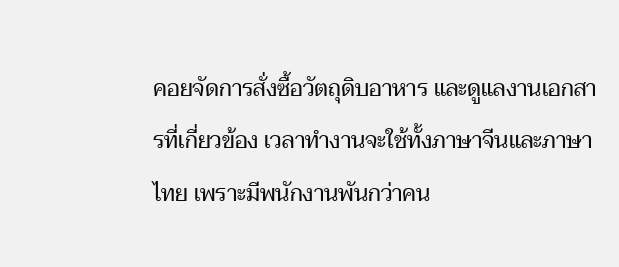คอยจัดการสั่งซื้อวัตถุดิบอาหาร และดูแลงานเอกสารที่เกี่ยวข้อง เวลาทำงานจะใช้ทั้งภาษาจีนและภาษาไทย เพราะมีพนักงานพันกว่าคน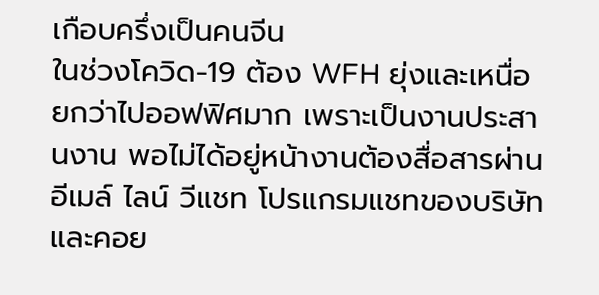เกือบครึ่งเป็นคนจีน
ในช่วงโควิด-19 ต้อง WFH ยุ่งและเหนื่อยกว่าไปออฟฟิศมาก เพราะเป็นงานประสานงาน พอไม่ได้อยู่หน้างานต้องสื่อสารผ่านอีเมล์ ไลน์ วีแชท โปรแกรมแชทของบริษัท และคอย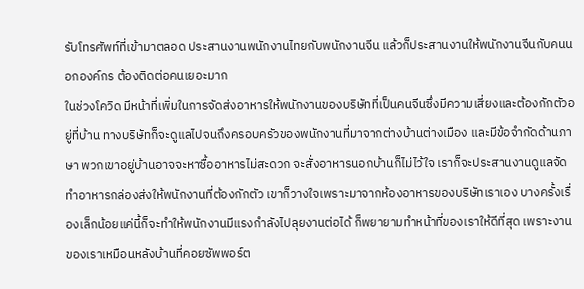รับโทรศัพท์ที่เข้ามาตลอด ประสานงานพนักงานไทยกับพนักงานจีน แล้วก็ประสานงานให้พนักงานจีนกับคนนอกองค์กร ต้องติดต่อคนเยอะมาก
ในช่วงโควิด มีหน้าที่เพิ่มในการจัดส่งอาหารให้พนักงานของบริษัทที่เป็นคนจีนซึ่งมีความเสี่ยงและต้องกักตัวอยู่ที่บ้าน ทางบริษัทก็จะดูแลไปจนถึงครอบครัวของพนักงานที่มาจากต่างบ้านต่างเมือง และมีข้อจำกัดด้านภาษา พวกเขาอยู่บ้านอาจจะหาซื้ออาหารไม่สะดวก จะสั่งอาหารนอกบ้านก็ไม่ไว้ใจ เราก็จะประสานงานดูแลจัดทำอาหารกล่องส่งให้พนักงานที่ต้องกักตัว เขาก็วางใจเพราะมาจากห้องอาหารของบริษัทเราเอง บางครั้งเรื่องเล็กน้อยแค่นี้ก็จะทำให้พนักงานมีแรงกำลังไปลุยงานต่อได้ ก็พยายามทำหน้าที่ของเราให้ดีที่สุด เพราะงานของเราเหมือนหลังบ้านที่คอยซัพพอร์ต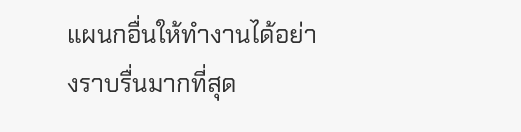แผนกอื่นให้ทำงานได้อย่างราบรื่นมากที่สุด